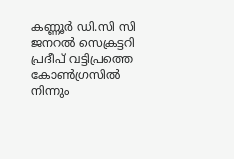കണ്ണൂര്‍ ഡി.സി സി ജനറല്‍ സെക്രട്ടറി പ്രദീപ് വട്ടിപ്രത്തെ കോണ്‍ഗ്രസില്‍ നിന്നും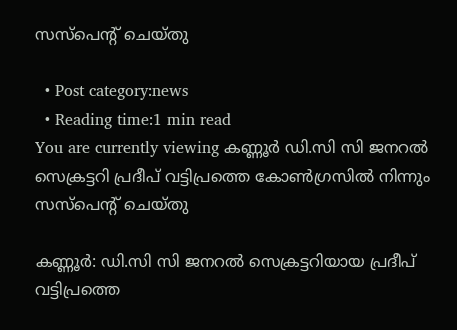സസ്‌പെന്റ് ചെയ്തു

  • Post category:news
  • Reading time:1 min read
You are currently viewing കണ്ണൂര്‍ ഡി.സി സി ജനറല്‍ സെക്രട്ടറി പ്രദീപ് വട്ടിപ്രത്തെ കോണ്‍ഗ്രസില്‍ നിന്നും സസ്‌പെന്റ് ചെയ്തു

കണ്ണൂര്‍: ഡി.സി സി ജനറല്‍ സെക്രട്ടറിയായ പ്രദീപ് വട്ടിപ്രത്തെ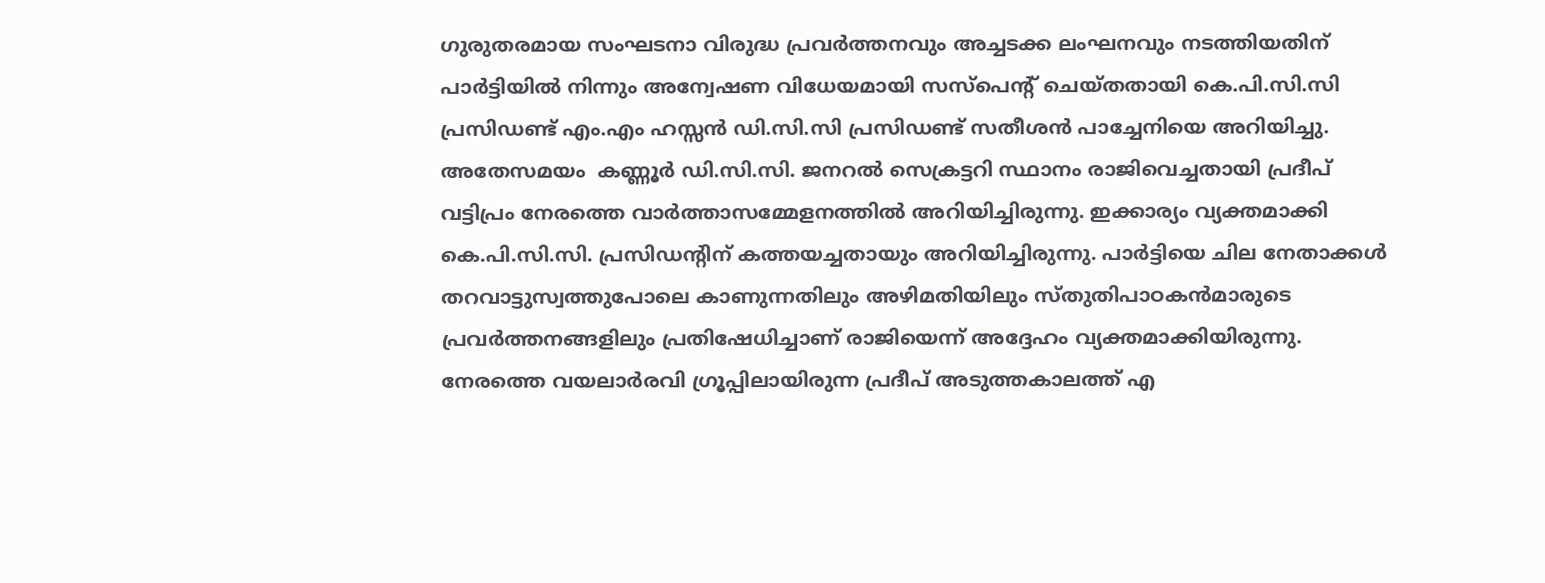ഗുരുതരമായ സംഘടനാ വിരുദ്ധ പ്രവര്‍ത്തനവും അച്ചടക്ക ലംഘനവും നടത്തിയതിന് പാര്‍ട്ടിയില്‍ നിന്നും അന്വേഷണ വിധേയമായി സസ്‌പെന്റ് ചെയ്തതായി കെ.പി.സി.സി പ്രസിഡണ്ട് എം.എം ഹസ്സന്‍ ഡി.സി.സി പ്രസിഡണ്ട് സതീശന്‍ പാച്ചേനിയെ അറിയിച്ചു. അതേസമയം  കണ്ണൂര്‍ ഡി.സി.സി. ജനറല്‍ സെക്രട്ടറി സ്ഥാനം രാജിവെച്ചതായി പ്രദീപ് വട്ടിപ്രം നേരത്തെ വാര്‍ത്താസമ്മേളനത്തില്‍ അറിയിച്ചിരുന്നു. ഇക്കാര്യം വ്യക്തമാക്കി കെ.പി.സി.സി. പ്രസിഡന്റിന് കത്തയച്ചതായും അറിയിച്ചിരുന്നു. പാര്‍ട്ടിയെ ചില നേതാക്കള്‍ തറവാട്ടുസ്വത്തുപോലെ കാണുന്നതിലും അഴിമതിയിലും സ്തുതിപാഠകന്‍മാരുടെ പ്രവര്‍ത്തനങ്ങളിലും പ്രതിഷേധിച്ചാണ് രാജിയെന്ന് അദ്ദേഹം വ്യക്തമാക്കിയിരുന്നു. നേരത്തെ വയലാര്‍രവി ഗ്രൂപ്പിലായിരുന്ന പ്രദീപ് അടുത്തകാലത്ത് എ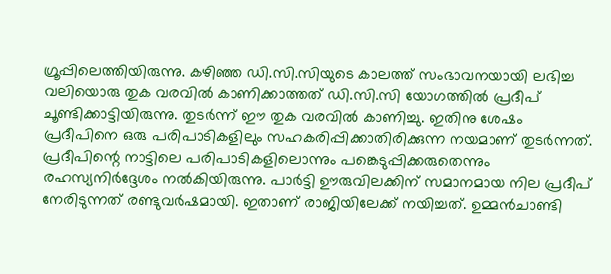ഗ്രൂപ്പിലെത്തിയിരുന്നു. കഴിഞ്ഞ ഡി.സി.സിയുടെ കാലത്ത് സംഭാവനയായി ലഭിച്ച വലിയൊരു തുക വരവില്‍ കാണിക്കാത്തത് ഡി.സി.സി യോഗത്തില്‍ പ്രദീപ് ചൂണ്ടിക്കാട്ടിയിരുന്നു. തുടര്‍ന്ന് ഈ തുക വരവില്‍ കാണിച്ചു. ഇതിനു ശേഷം പ്രദീപിനെ ഒരു പരിപാടികളിലും സഹകരിപ്പിക്കാതിരിക്കുന്ന നയമാണ് തുടര്‍ന്നത്. പ്രദീപിന്റെ നാട്ടിലെ പരിപാടികളിലൊന്നും പങ്കെടുപ്പിക്കരുതെന്നും രഹസ്യനിര്‍ദ്ദേശം നല്‍കിയിരുന്നു. പാര്‍ട്ടി ഊരുവിലക്കിന് സമാനമായ നില പ്രദീപ് നേരിടുന്നത് രണ്ടുവര്‍ഷമായി. ഇതാണ് രാജിയിലേക്ക് നയിച്ചത്. ഉമ്മന്‍ചാണ്ടി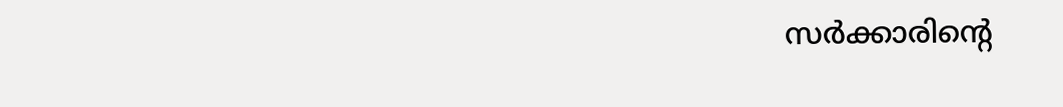സര്‍ക്കാരിന്റെ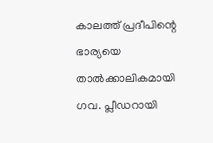കാലത്ത് പ്രദീപിന്റെ ഭാര്യയെ താല്‍ക്കാലികമായി ഗവ. പ്ലീഡറായി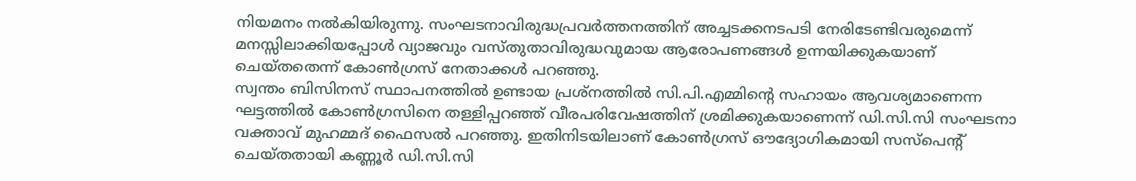നിയമനം നല്‍കിയിരുന്നു. സംഘടനാവിരുദ്ധപ്രവര്‍ത്തനത്തിന് അച്ചടക്കനടപടി നേരിടേണ്ടിവരുമെന്ന് മനസ്സിലാക്കിയപ്പോള്‍ വ്യാജവും വസ്തുതാവിരുദ്ധവുമായ ആരോപണങ്ങള്‍ ഉന്നയിക്കുകയാണ് ചെയ്തതെന്ന് കോണ്‍ഗ്രസ് നേതാക്കള്‍ പറഞ്ഞു.
സ്വന്തം ബിസിനസ് സ്ഥാപനത്തില്‍ ഉണ്ടായ പ്രശ്‌നത്തില്‍ സി.പി.എമ്മിന്റെ സഹായം ആവശ്യമാണെന്ന ഘട്ടത്തില്‍ കോണ്‍ഗ്രസിനെ തള്ളിപ്പറഞ്ഞ് വീരപരിവേഷത്തിന് ശ്രമിക്കുകയാണെന്ന് ഡി.സി.സി സംഘടനാ വക്താവ് മുഹമ്മദ് ഫൈസല്‍ പറഞ്ഞു. ഇതിനിടയിലാണ് കോണ്‍ഗ്രസ് ഔദ്യോഗികമായി സസ്‌പെന്റ് ചെയ്തതായി കണ്ണൂര്‍ ഡി.സി.സി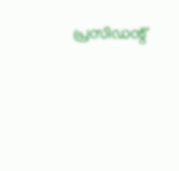പ്രസിഡന്റ്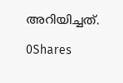അറിയിച്ചത്.

0Shares